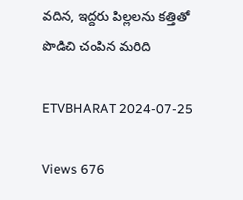వదిన, ఇద్దరు పిల్లలను కత్తితో పొడిచి చంపిన మరిది

ETVBHARAT 2024-07-25

Views 676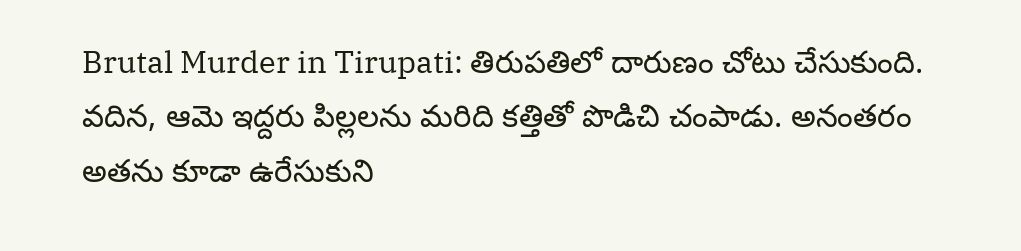Brutal Murder in Tirupati: తిరుపతిలో దారుణం చోటు చేసుకుంది. వదిన, ఆమె ఇద్దరు పిల్లలను మరిది కత్తితో పొడిచి చంపాడు. అనంతరం అతను కూడా ఉరేసుకుని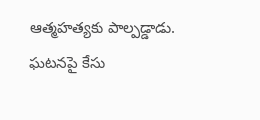ఆత్మహత్యకు పాల్పడ్డాడు. ఘటనపై కేసు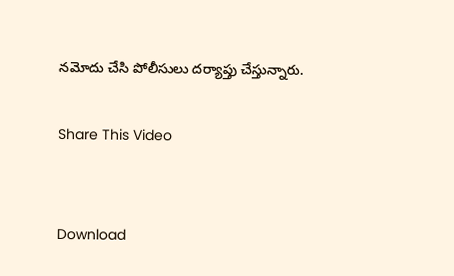నమోదు చేసి పోలీసులు దర్యాప్తు చేస్తున్నారు.

Share This Video


Download